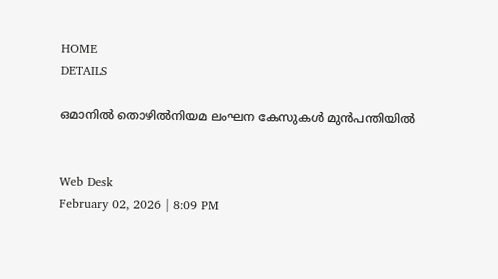HOME
DETAILS

ഒമാനില്‍ തൊഴില്‍നിയമ ലംഘന കേസുകള്‍ മുന്‍പന്തിയില്‍


Web Desk
February 02, 2026 | 8:09 PM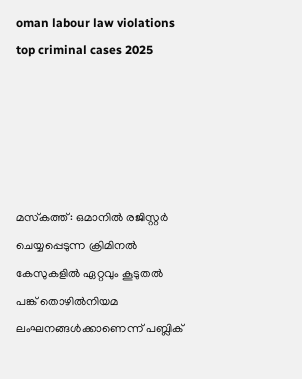oman labour law violations top criminal cases 2025





മസ്‌കത്ത്: ഒമാനില്‍ രജിസ്റ്റര്‍ ചെയ്യപ്പെടുന്ന ക്രിമിനല്‍ കേസുകളില്‍ ഏറ്റവും കൂടുതല്‍ പങ്ക് തൊഴില്‍നിയമ ലംഘനങ്ങള്‍ക്കാണെന്ന് പബ്ലിക്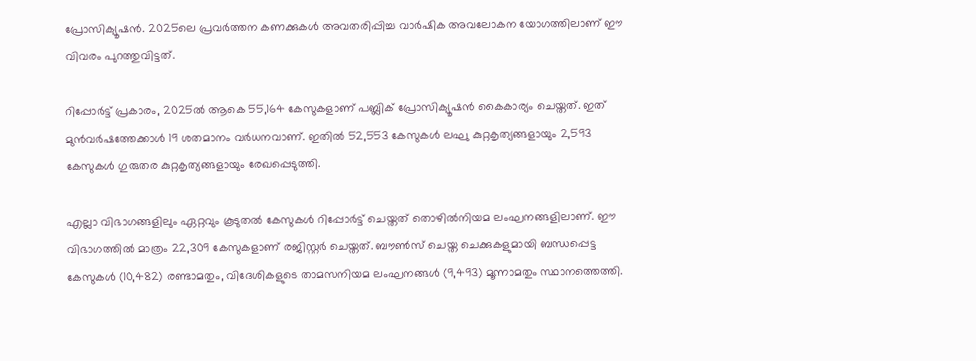പ്രോസിക്യൂഷന്‍. 2025ലെ പ്രവര്‍ത്തന കണക്കുകള്‍ അവതരിപ്പിച്ച വാര്‍ഷിക അവലോകന യോഗത്തിലാണ് ഈ വിവരം പുറത്തുവിട്ടത്.

റിപ്പോര്‍ട്ട് പ്രകാരം, 2025ല്‍ ആകെ 55,164 കേസുകളാണ് പബ്ലിക് പ്രോസിക്യൂഷന്‍ കൈകാര്യം ചെയ്തത്. ഇത് മുന്‍വര്‍ഷത്തേക്കാള്‍ 19 ശതമാനം വര്‍ധനവാണ്. ഇതില്‍ 52,553 കേസുകള്‍ ലഘു കുറ്റകൃത്യങ്ങളായും 2,593 കേസുകള്‍ ഗുരുതര കുറ്റകൃത്യങ്ങളായും രേഖപ്പെടുത്തി.

എല്ലാ വിഭാഗങ്ങളിലും ഏറ്റവും കൂടുതല്‍ കേസുകള്‍ റിപ്പോര്‍ട്ട് ചെയ്തത് തൊഴില്‍നിയമ ലംഘനങ്ങളിലാണ്. ഈ വിഭാഗത്തില്‍ മാത്രം 22,309 കേസുകളാണ് രജിസ്റ്റര്‍ ചെയ്തത്. ബൗണ്‍സ് ചെയ്ത ചെക്കുകളുമായി ബന്ധപ്പെട്ട കേസുകള്‍ (10,482) രണ്ടാമതും, വിദേശികളുടെ താമസനിയമ ലംഘനങ്ങള്‍ (9,493) മൂന്നാമതും സ്ഥാനത്തെത്തി.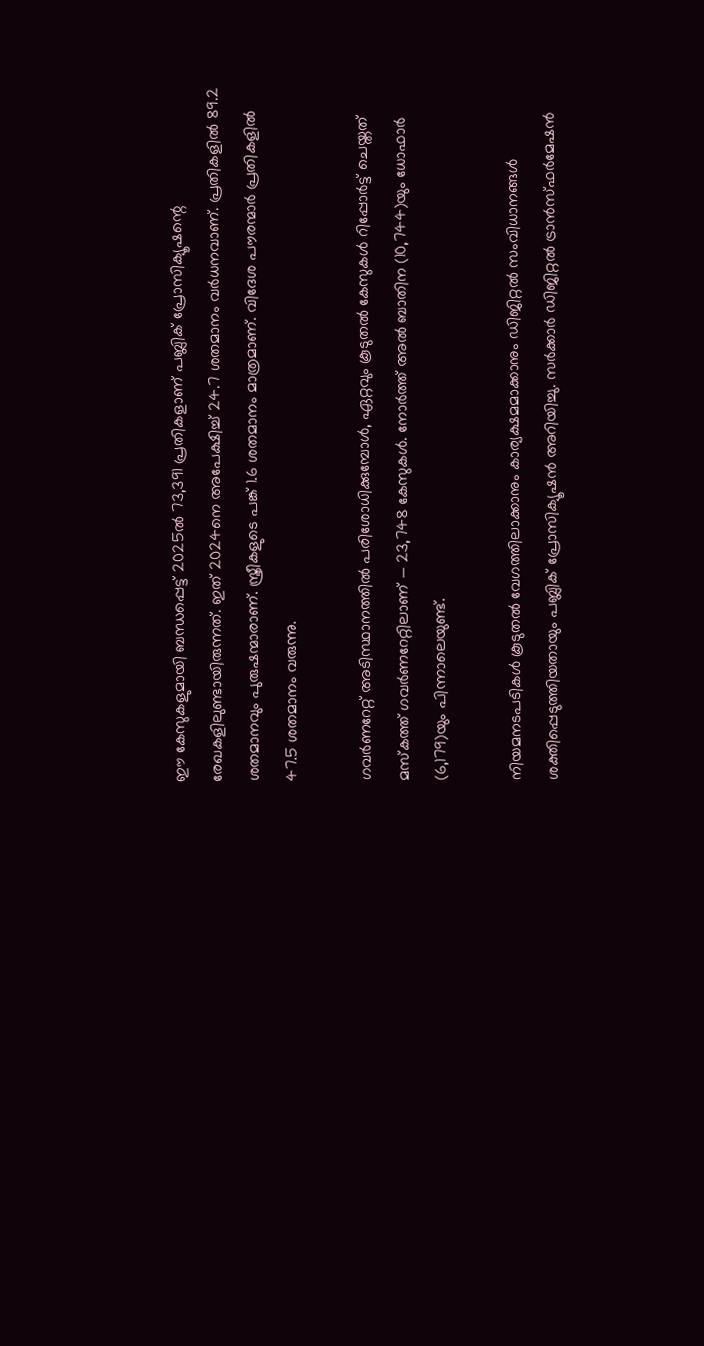ഈ കേസുകളുമായി ബന്ധപ്പെട്ട് 2025ല്‍ 73,391 പ്രതികളാണ് പബ്ലിക് പ്രോസിക്യൂഷന്റെ രേഖകളിലുണ്ടായിരുന്നത്. ഇത് 2024നെ അപേക്ഷിച്ച് 24.7 ശതമാനം വര്‍ധനവാണ്. പ്രതികളില്‍ 89.2 ശതമാനവും പുരുഷന്മാരാണ്. സ്ത്രീകളുടെ പങ്ക് 1.6 ശതമാനം മാത്രമാണ്. വിദേശ പൗരന്മാര്‍ പ്രതികളില്‍ 47.5 ശതമാനം വരുന്നു.

ഗവര്‍ണറേറ്റ് അടിസ്ഥാനത്തില്‍ പരിശോധിക്കുമ്പോള്‍, ഏറ്റവും കൂടുതല്‍ കേസുകള്‍ റിപ്പോര്‍ട്ട് ചെയ്തത് മസ്‌കത്ത് ഗവര്‍ണറേറ്റിലാണ് — 23,748 കേസുകള്‍. നോര്‍ത്ത് അല്‍ ബാതിന (10,744)യും ധോഫാര്‍ (6,179)യും പിന്നാലെയുണ്ട്.

നിയമനടപടികള്‍ കൂടുതല്‍ വേഗത്തിലാക്കാനും കാര്യക്ഷമമാക്കാനും ഡിജിറ്റല്‍ സംവിധാനങ്ങള്‍ ശക്തിപ്പെടുത്തിയതായും പബ്ലിക് പ്രോസിക്യൂഷന്‍ അറിയിച്ചു. സര്‍ക്കാര്‍ ഡിജിറ്റല്‍ ട്രാന്‍സ്ഫര്‍മേഷന്‍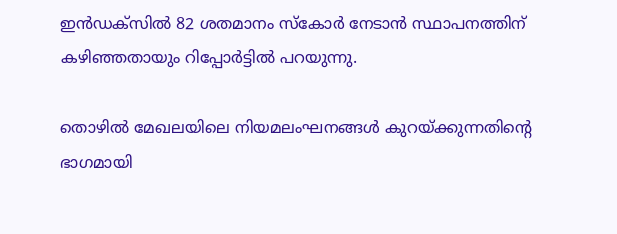ഇന്‍ഡക്‌സില്‍ 82 ശതമാനം സ്‌കോര്‍ നേടാന്‍ സ്ഥാപനത്തിന് കഴിഞ്ഞതായും റിപ്പോര്‍ട്ടില്‍ പറയുന്നു.

തൊഴില്‍ മേഖലയിലെ നിയമലംഘനങ്ങള്‍ കുറയ്ക്കുന്നതിന്റെ ഭാഗമായി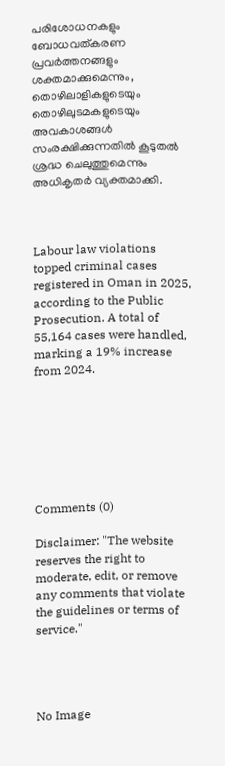പരിശോധനകളും ബോധവത്കരണ പ്രവര്‍ത്തനങ്ങളും ശക്തമാക്കുമെന്നും, തൊഴിലാളികളുടെയും തൊഴിലുടമകളുടെയും അവകാശങ്ങള്‍ സംരക്ഷിക്കുന്നതില്‍ കൂടുതല്‍ ശ്രദ്ധ ചെലുത്തുമെന്നും അധികൃതര്‍ വ്യക്തമാക്കി.



Labour law violations topped criminal cases registered in Oman in 2025, according to the Public Prosecution. A total of 55,164 cases were handled, marking a 19% increase from 2024.







Comments (0)

Disclaimer: "The website reserves the right to moderate, edit, or remove any comments that violate the guidelines or terms of service."




No Image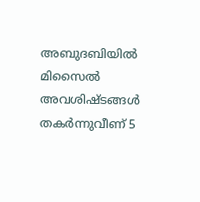അബുദബിയിൽ മിസൈൽ അവശിഷ്ടങ്ങൾ തകർന്നുവീണ് 5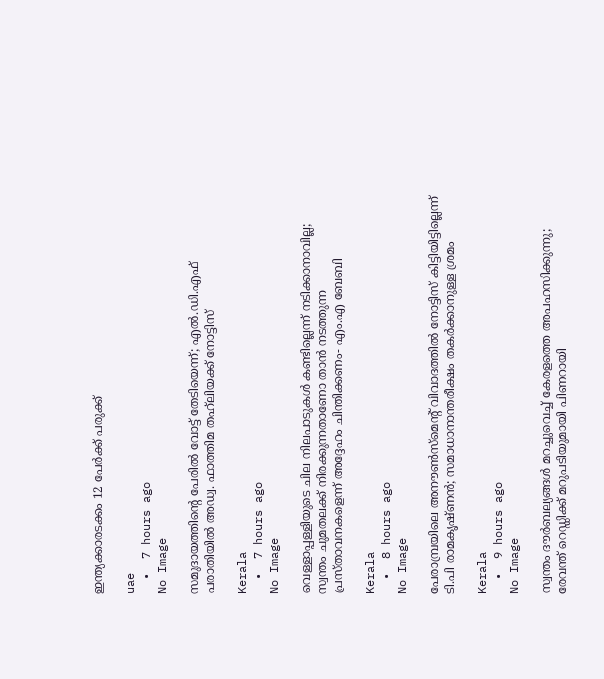ഇന്ത്യക്കാരടക്കം 12 പേർക്ക് പരുക്ക്

uae
  •  7 hours ago
No Image

സമുദായത്തിന്റെ പേരില്‍ വോട്ട് തേടിയെന്ന്; എല്‍.ഡി.എഫ് പരാതിയില്‍ അഡ്വ. ഫാത്തിമ തഹ്‌ലിയക്ക് നോട്ടിസ്

Kerala
  •  7 hours ago
No Image

വെള്ളാപ്പള്ളിയുടെ ചില നിലപാടുകള്‍ കണ്ടില്ലെന്ന് നടിക്കാനാവില്ല; സ്വന്തം ചുമതലക്ക് നിരക്കുന്നതാണോ താന്‍ നടത്തുന്ന പ്രസ്താവനകളെന്ന് അദ്ദേഹം ചിന്തിക്കണം- എം.എ ബേബി

Kerala
  •  8 hours ago
No Image

പേരാമ്പ്രയിലെ അനൗണ്‍സ്‌മെന്റ് വിവാദത്തില്‍ നോട്ടിസ് കിട്ടിയിട്ടില്ലെന്ന് ടി.പി രാമകൃഷ്ണന്‍; സമാധാനാന്തരീക്ഷം തകര്‍ക്കാനുള്ള ശ്രമം

Kerala
  •  9 hours ago
No Image

സ്വന്തം ദൗര്‍ബല്യങ്ങള്‍ മറച്ചുവെച്ച് കേരളത്തെ അപഹസിക്കുന്നു; രേവന്ത് റെഡ്ഡിക്ക് മറുപടിയുമായി പിണറായി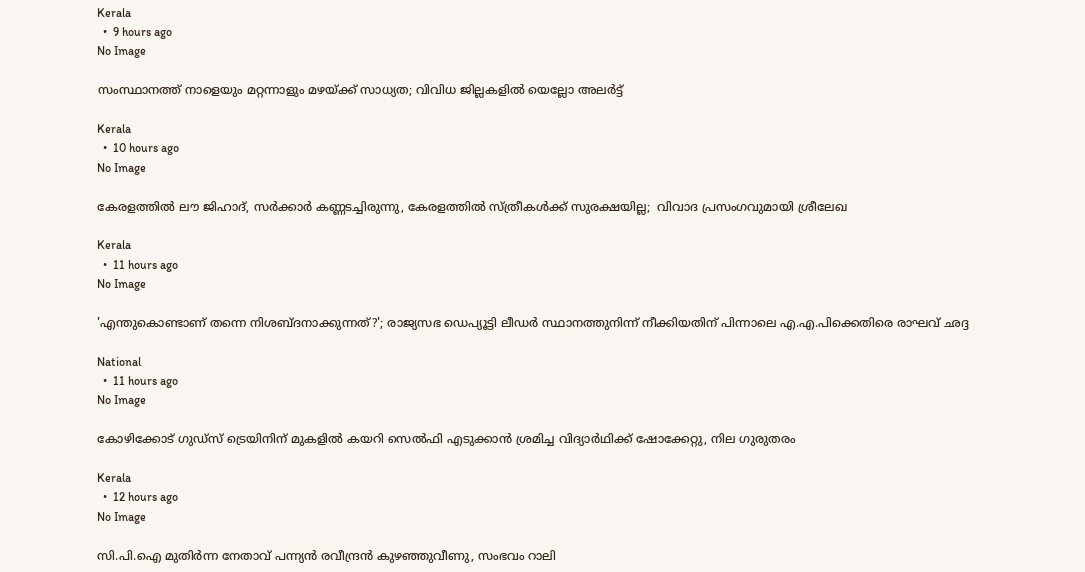Kerala
  •  9 hours ago
No Image

സംസ്ഥാനത്ത് നാളെയും മറ്റന്നാളും മഴയ്ക്ക് സാധ്യത; വിവിധ ജില്ലകളില്‍ യെല്ലോ അലര്‍ട്ട്

Kerala
  •  10 hours ago
No Image

കേരളത്തില്‍ ലൗ ജിഹാദ്, സര്‍ക്കാര്‍ കണ്ണടച്ചിരുന്നു, കേരളത്തില്‍ സ്ത്രീകള്‍ക്ക് സുരക്ഷയില്ല;  വിവാദ പ്രസംഗവുമായി ശ്രീലേഖ

Kerala
  •  11 hours ago
No Image

'എന്തുകൊണ്ടാണ് തന്നെ നിശബ്ദനാക്കുന്നത്?'; രാജ്യസഭ ഡെപ്യൂട്ടി ലീഡര്‍ സ്ഥാനത്തുനിന്ന് നീക്കിയതിന് പിന്നാലെ എ.എ.പിക്കെതിരെ രാഘവ് ഛദ്ദ

National
  •  11 hours ago
No Image

കോഴിക്കോട് ഗുഡ്സ് ട്രെയിനിന് മുകളില്‍ കയറി സെല്‍ഫി എടുക്കാന്‍ ശ്രമിച്ച വിദ്യാര്‍ഥിക്ക് ഷോക്കേറ്റു, നില ഗുരുതരം

Kerala
  •  12 hours ago
No Image

സി.പി.ഐ മുതിര്‍ന്ന നേതാവ് പന്ന്യന്‍ രവീന്ദ്രന്‍ കുഴഞ്ഞുവീണു, സംഭവം റാലി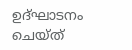ഉദ്ഘാടനം ചെയ്ത്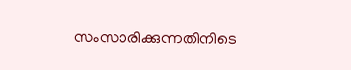സംസാരിക്കുന്നതിനിടെ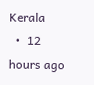Kerala
  •  12 hours ago